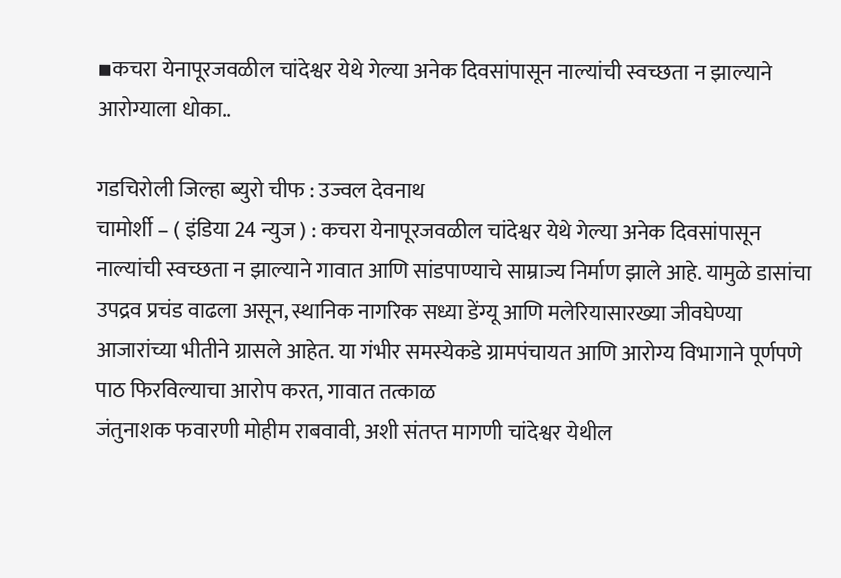▪कचरा येनापूरजवळील चांदेश्वर येथे गेल्या अनेक दिवसांपासून नाल्यांची स्वच्छता न झाल्याने आरोग्याला धोका..

गडचिरोली जिल्हा ब्युरो चीफ : उज्वल देवनाथ
चामोर्शी – ( इंडिया 24 न्युज ) : कचरा येनापूरजवळील चांदेश्वर येथे गेल्या अनेक दिवसांपासून नाल्यांची स्वच्छता न झाल्याने गावात आणि सांडपाण्याचे साम्राज्य निर्माण झाले आहे. यामुळे डासांचा उपद्रव प्रचंड वाढला असून, स्थानिक नागरिक सध्या डेंग्यू आणि मलेरियासारख्या जीवघेण्या आजारांच्या भीतीने ग्रासले आहेत. या गंभीर समस्येकडे ग्रामपंचायत आणि आरोग्य विभागाने पूर्णपणे पाठ फिरविल्याचा आरोप करत, गावात तत्काळ
जंतुनाशक फवारणी मोहीम राबवावी, अशी संतप्त मागणी चांदेश्वर येथील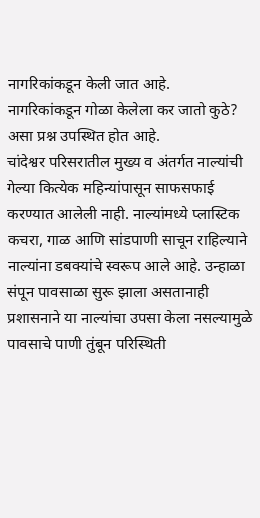नागरिकांकडून केली जात आहे.
नागरिकांकडून गोळा केलेला कर जातो कुठे? असा प्रश्न उपस्थित होत आहे.
चांदेश्वर परिसरातील मुख्य व अंतर्गत नाल्यांची गेल्या कित्येक महिन्यांपासून साफसफाई करण्यात आलेली नाही. नाल्यांमध्ये प्लास्टिक कचरा, गाळ आणि सांडपाणी साचून राहिल्याने नाल्यांना डबक्यांचे स्वरूप आले आहे. उन्हाळा संपून पावसाळा सुरू झाला असतानाही प्रशासनाने या नाल्यांचा उपसा केला नसल्यामुळे पावसाचे पाणी तुंबून परिस्थिती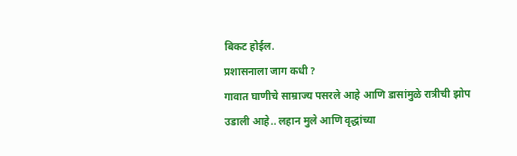बिकट होईल.
प्रशासनाला जाग कधी ?
गावात घाणीचे साम्राज्य पसरले आहे आणि डासांमुळे रात्रीची झोप उडाली आहे.. लहान मुले आणि वृद्धांच्या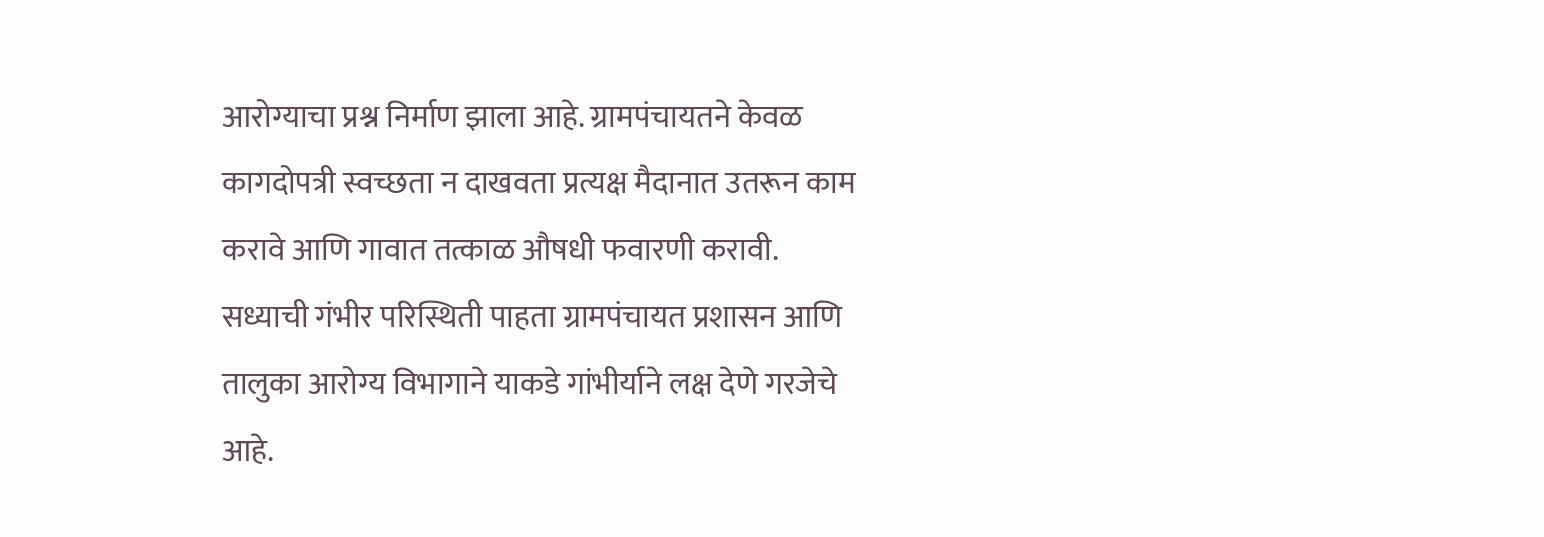आरोग्याचा प्रश्न निर्माण झाला आहे. ग्रामपंचायतने केवळ कागदोपत्री स्वच्छता न दाखवता प्रत्यक्ष मैदानात उतरून काम करावे आणि गावात तत्काळ औषधी फवारणी करावी.
सध्याची गंभीर परिस्थिती पाहता ग्रामपंचायत प्रशासन आणि तालुका आरोग्य विभागाने याकडे गांभीर्याने लक्ष देणे गरजेचे आहे.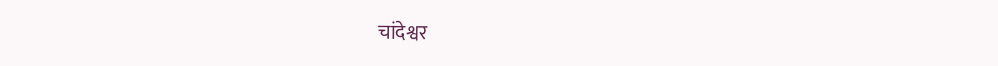चांदेश्वर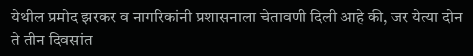येथील प्रमोद झरकर व नागरिकांनी प्रशासनाला चेतावणी दिली आहे की, जर येत्या दोन ते तीन दिवसांत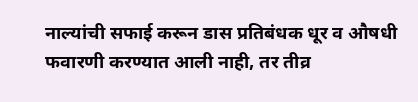नाल्यांची सफाई करून डास प्रतिबंधक धूर व औषधी फवारणी करण्यात आली नाही, तर तीव्र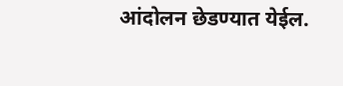आंदोलन छेडण्यात येईल.